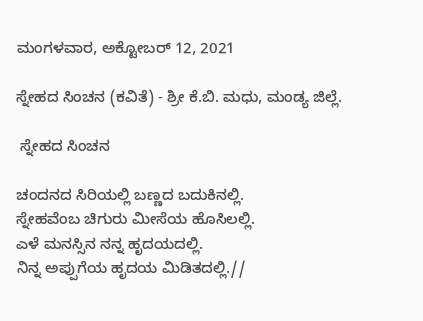ಮಂಗಳವಾರ, ಅಕ್ಟೋಬರ್ 12, 2021

ಸ್ನೇಹದ ಸಿಂಚನ (ಕವಿತೆ) - ಶ್ರೀ ಕೆ.ಬಿ. ಮಧು, ಮಂಡ್ಯ ಜಿಲ್ಲೆ.

 ಸ್ನೇಹದ ಸಿಂಚನ

ಚಂದನದ ಸಿರಿಯಲ್ಲಿ ಬಣ್ಣದ ಬದುಕಿನಲ್ಲಿ.
ಸ್ನೇಹವೆಂಬ ಚಿಗುರು ಮೀಸೆಯ ಹೊಸಿಲಲ್ಲಿ.
ಎಳೆ ಮನಸ್ಸಿನ ನನ್ನ ಹೃದಯದಲ್ಲಿ.
ನಿನ್ನ ಅಪ್ಪುಗೆಯ ಹೃದಯ ಮಿಡಿತದಲ್ಲಿ.//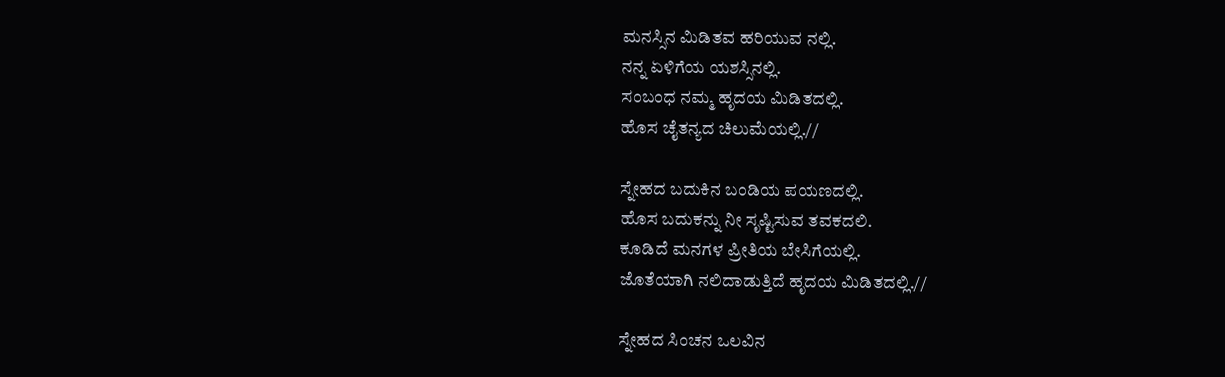ಮನಸ್ಸಿನ ಮಿಡಿತವ ಹರಿಯುವ ನಲ್ಲಿ.
ನನ್ನ ಏಳಿಗೆಯ ಯಶಸ್ಸಿನಲ್ಲಿ.
ಸಂಬಂಧ ನಮ್ಮ ಹೃದಯ ಮಿಡಿತದಲ್ಲಿ.
ಹೊಸ ಚೈತನ್ಯದ ಚಿಲುಮೆಯಲ್ಲಿ.//

ಸ್ನೇಹದ ಬದುಕಿನ ಬಂಡಿಯ ಪಯಣದಲ್ಲಿ.
ಹೊಸ ಬದುಕನ್ನು ನೀ ಸೃಷ್ಟಿಸುವ ತವಕದಲಿ.
ಕೂಡಿದೆ ಮನಗಳ ಪ್ರೀತಿಯ ಬೇಸಿಗೆಯಲ್ಲಿ.
ಜೊತೆಯಾಗಿ ನಲಿದಾಡುತ್ತಿದೆ ಹೃದಯ ಮಿಡಿತದಲ್ಲಿ.//

ಸ್ನೇಹದ ಸಿಂಚನ ಒಲವಿನ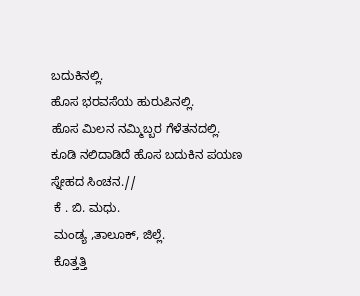ಬದುಕಿನಲ್ಲಿ.
ಹೊಸ ಭರವಸೆಯ ಹುರುಪಿನಲ್ಲಿ.
ಹೊಸ ಮಿಲನ ನಮ್ಮಿಬ್ಬರ ಗೆಳೆತನದಲ್ಲಿ.
ಕೂಡಿ ನಲಿದಾಡಿದೆ ಹೊಸ ಬದುಕಿನ ಪಯಣ ಸ್ನೇಹದ ಸಿಂಚನ.//
 ಕೆ . ಬಿ. ಮಧು.
 ಮಂಡ್ಯ ,ತಾಲೂಕ್, ಜಿಲ್ಲೆ.
 ಕೊತ್ತತ್ತಿ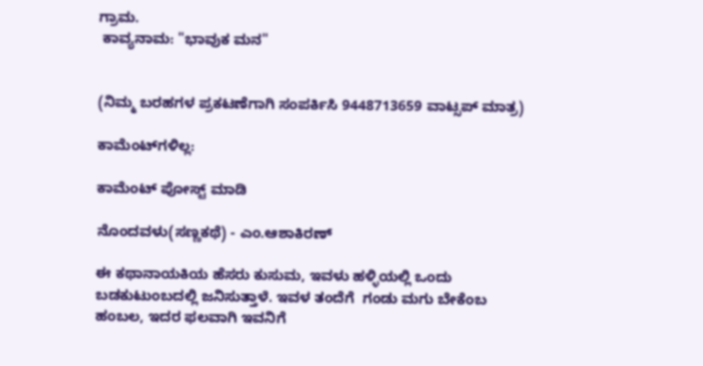ಗ್ರಾಮ.
 ಕಾವ್ಯನಾಮ: "ಭಾವುಕ ಮನ"


(ನಿಮ್ಮ ಬರಹಗಳ ಪ್ರಕಟಣೆಗಾಗಿ ಸಂಪರ್ಕಿಸಿ 9448713659 ವಾಟ್ಸಪ್ ಮಾತ್ರ)

ಕಾಮೆಂಟ್‌ಗಳಿಲ್ಲ:

ಕಾಮೆಂಟ್‌‌ ಪೋಸ್ಟ್‌ ಮಾಡಿ

ನೊಂದವಳು(ಸಣ್ಣಕಥೆ) - ಎಂ.ಆಶಾಕಿರಣ್

ಈ ಕಥಾನಾಯಕಿಯ ಹೆಸರು ಕುಸುಮ, ಇವಳು ಹಳ್ಳಿಯಲ್ಲಿ ಒಂದು ಬಡಕುಟುಂಬದಲ್ಲಿ ಜನಿಸುತ್ತಾಳೆ. ಇವಳ ತಂದೆಗೆ  ಗಂಡು ಮಗು ಬೇಕೆಂಬ ಹಂಬಲ, ಇದರ ಫಲವಾಗಿ ಇವನಿಗೆ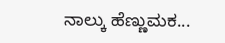ನಾಲ್ಕು ಹೆಣ್ಣುಮಕ...